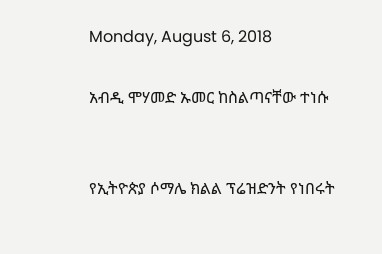Monday, August 6, 2018

አብዲ ሞሃመድ ኡመር ከስልጣናቸው ተነሱ


የኢትዮጵያ ሶማሌ ክልል ፕሬዝድንት የነበሩት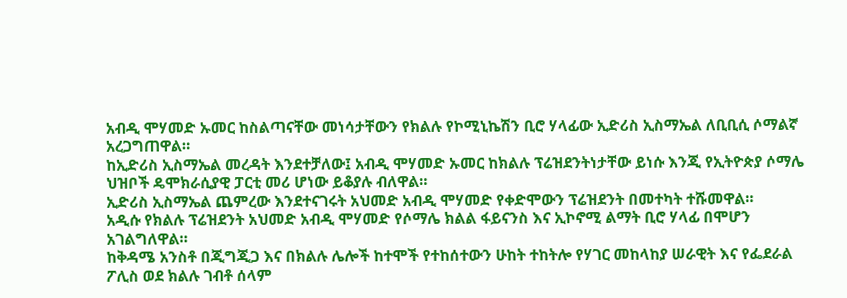አብዲ ሞሃመድ ኡመር ከስልጣናቸው መነሳታቸውን የክልሉ የኮሚኒኬሽን ቢሮ ሃላፊው ኢድሪስ ኢስማኤል ለቢቢሲ ሶማልኛ አረጋግጠዋል።
ከኢድሪስ ኢስማኤል መረዳት እንደተቻለው፤ አብዲ ሞሃመድ ኡመር ከክልሉ ፕሬዝደንትነታቸው ይነሱ እንጂ የኢትዮጵያ ሶማሌ ህዝቦች ዴሞክራሲያዊ ፓርቲ መሪ ሆነው ይቆያሉ ብለዋል።
ኢድሪስ ኢስማኤል ጨምረው እንደተናገሩት አህመድ አብዲ ሞሃመድ የቀድሞውን ፕሬዝደንት በመተካት ተሹመዋል።
አዲሱ የክልሉ ፕሬዝደንት አህመድ አብዲ ሞሃመድ የሶማሌ ክልል ፋይናንስ እና ኢኮኖሚ ልማት ቢሮ ሃላፊ በሞሆን አገልግለዋል።
ከቅዳሜ አንስቶ በጂግጂጋ እና በክልሉ ሌሎች ከተሞች የተከሰተውን ሁከት ተከትሎ የሃገር መከላከያ ሠራዊት እና የፌደራል ፖሊስ ወደ ክልሉ ገብቶ ሰላም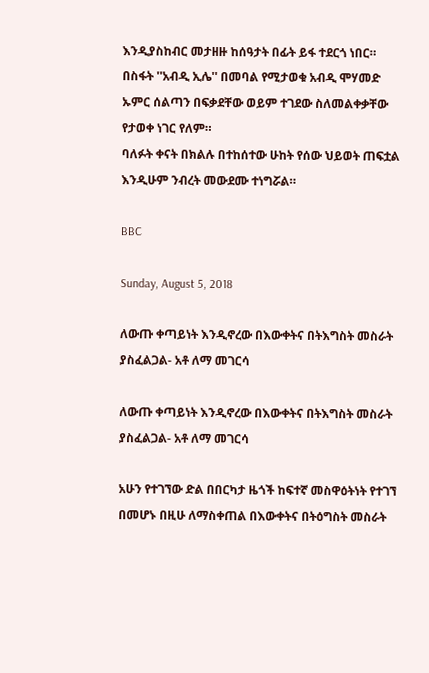እንዲያስከብር መታዘዙ ከሰዓታት በፊት ይፋ ተደርጎ ነበር።
በስፋት ''አብዲ ኢሌ'' በመባል የሚታወቁ አብዲ ሞሃመድ ኡምር ሰልጣን በፍቃደቸው ወይም ተገደው ስለመልቀቃቸው የታወቀ ነገር የለም።
ባለፉት ቀናት በክልሉ በተከሰተው ሁከት የሰው ህይወት ጠፍቷል እንዲሁም ንብረት መውደሙ ተነግሯል።

BBC

Sunday, August 5, 2018

ለውጡ ቀጣይነት እንዲኖረው በእውቀትና በትእግስት መስራት ያስፈልጋል- አቶ ለማ መገርሳ

ለውጡ ቀጣይነት እንዲኖረው በእውቀትና በትእግስት መስራት ያስፈልጋል- አቶ ለማ መገርሳ

አሁን የተገኘው ድል በበርካታ ዜጎች ከፍተኛ መስዋዕትነት የተገኘ በመሆኑ በዚሁ ለማስቀጠል በእውቀትና በትዕግስት መስራት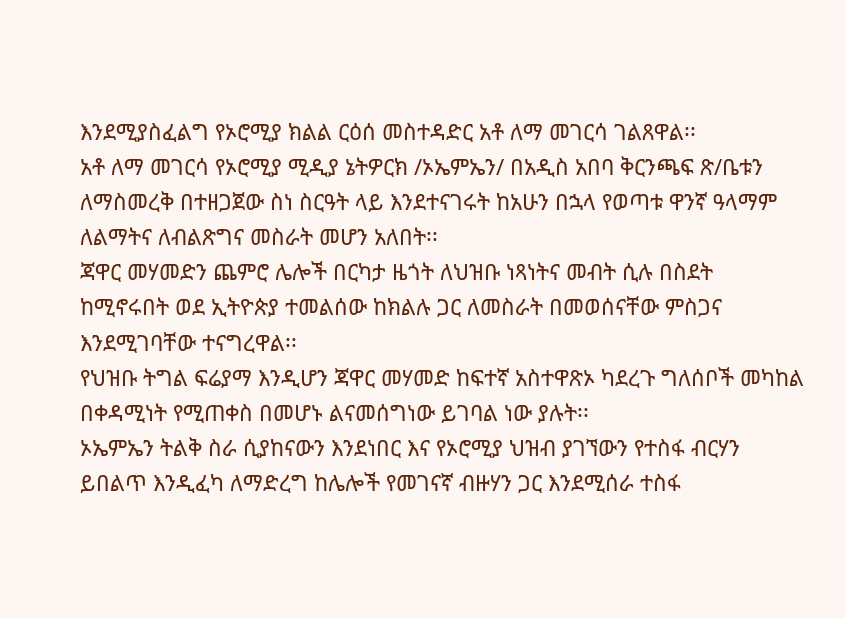እንደሚያስፈልግ የኦሮሚያ ክልል ርዕሰ መስተዳድር አቶ ለማ መገርሳ ገልጸዋል፡፡
አቶ ለማ መገርሳ የኦሮሚያ ሚዲያ ኔትዎርክ /ኦኤምኤን/ በአዲስ አበባ ቅርንጫፍ ጽ/ቤቱን ለማስመረቅ በተዘጋጀው ስነ ስርዓት ላይ እንደተናገሩት ከአሁን በኋላ የወጣቱ ዋንኛ ዓላማም ለልማትና ለብልጽግና መስራት መሆን አለበት፡፡
ጃዋር መሃመድን ጨምሮ ሌሎች በርካታ ዜጎት ለህዝቡ ነጻነትና መብት ሲሉ በስደት ከሚኖሩበት ወደ ኢትዮጵያ ተመልሰው ከክልሉ ጋር ለመስራት በመወሰናቸው ምስጋና እንደሚገባቸው ተናግረዋል፡፡
የህዝቡ ትግል ፍሬያማ እንዲሆን ጃዋር መሃመድ ከፍተኛ አስተዋጽኦ ካደረጉ ግለሰቦች መካከል በቀዳሚነት የሚጠቀስ በመሆኑ ልናመሰግነው ይገባል ነው ያሉት፡፡
ኦኤምኤን ትልቅ ስራ ሲያከናውን እንደነበር እና የኦሮሚያ ህዝብ ያገኘውን የተስፋ ብርሃን ይበልጥ እንዲፈካ ለማድረግ ከሌሎች የመገናኛ ብዙሃን ጋር እንደሚሰራ ተስፋ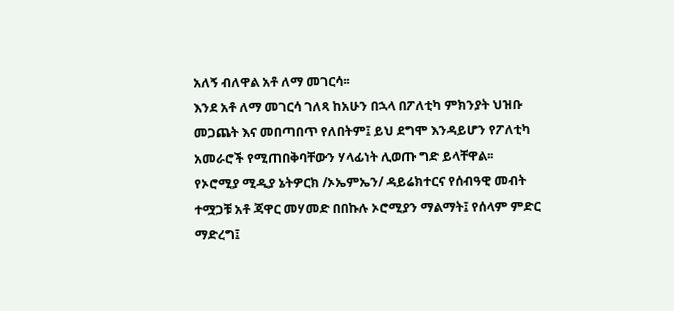አለኝ ብለዋል አቶ ለማ መገርሳ፡፡
እንደ አቶ ለማ መገርሳ ገለጻ ከአሁን በኋላ በፖለቲካ ምክንያት ህዝቡ መጋጨት እና መበጣበጥ የለበትም፤ ይህ ደግሞ እንዳይሆን የፖለቲካ አመራሮች የሚጠበቅባቸውን ሃላፊነት ሊወጡ ግድ ይላቸዋል፡፡
የኦሮሚያ ሚዲያ ኔትዎርክ /ኦኤምኤን/ ዳይሬክተርና የሰብዓዊ መብት ተሟጋቹ አቶ ጃዋር መሃመድ በበኩሉ ኦሮሚያን ማልማት፤ የሰላም ምድር ማድረግ፤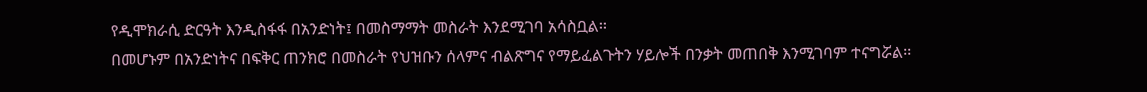የዲሞክራሲ ድርዓት እንዲስፋፋ በአንድነት፤ በመስማማት መስራት እንደሚገባ አሳስቧል፡፡
በመሆኑም በአንድነትና በፍቅር ጠንክሮ በመስራት የህዝቡን ሰላምና ብልጽግና የማይፈልጉትን ሃይሎች በንቃት መጠበቅ እንሚገባም ተናግሯል፡፡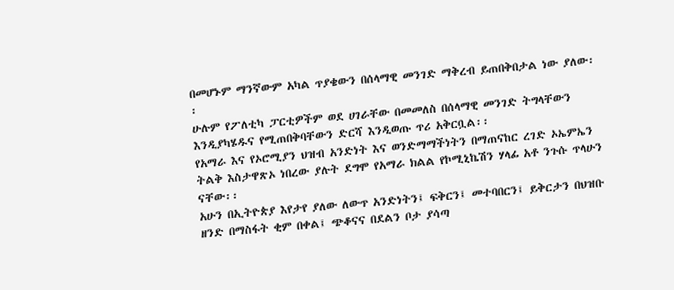በመሆኑም ማንኛውም አካል ጥያቄውን በሰላማዊ መንገድ ማቅረብ ይጠበቅበታል ነው ያለው፡፡
ሁሉም የፖለቲካ ፓርቲዎችም ወደ ሀገራቸው በመመለስ በሰላማዊ መንገድ ትግላቸውን እንዲያካሄዱና የሚጠበቅባቸውን ድርሻ እንዲወጡ ጥሪ አቅርቧል፡፡
የአማራ እና የኦሮሚያን ህዝብ አንድነት እና ወንድማማችነትን በማጠናከር ረገድ ኦኤምኤን ትልቅ እስታዋጽኦ ነበረው ያሉት ደግሞ የአማራ ክልል የኮሚኒኬሽን ሃላፊ አቶ ንጉሱ ጥላሁን ናቸው፡፡
አሁን በኢትዮጵያ እየታየ ያለው ለውጥ አንድነትን፤ ፍቅርን፤ መተባበርን፤ ይቅርታን በህዝቡ ዘንድ በማስፋት ቂም በቀል፤ ጭቆናና በደልን ቦታ ያሳጣ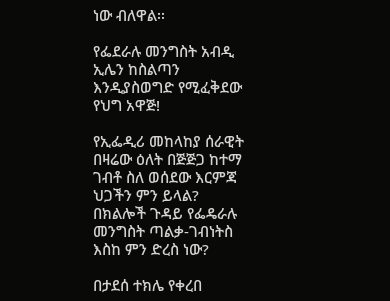ነው ብለዋል፡፡

የፌደራሉ መንግስት አብዲ ኢሌን ከስልጣን እንዲያስወግድ የሚፈቅደው የህግ አዋጅ!

የኢፌዲሪ መከላከያ ሰራዊት በዛሬው ዕለት በጅጅጋ ከተማ ገብቶ ስለ ወሰደው እርምጃ ህጋችን ምን ይላል? በክልሎች ጉዳይ የፌዴራሉ መንግስት ጣልቃ-ገብነትስ እስከ ምን ድረስ ነው?

በታደሰ ተክሌ የቀረበ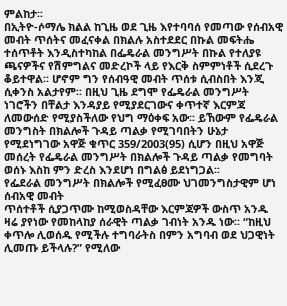ምልከታ፡፡
በኢትዮ-ሶማሌ ክልል ከጊዜ ወደ ጊዜ እየተባባሰ የመጣው የሰብአዊ መብት ጥሰትና መፈናቀል በክልሉ አስተደደር በኩል መፍትሔ ተሰጥቶት እንዲስተካከል በፌዴራል መንግሥት በኩል የተለያዩ ጫናዎችና የሽምግልና መድረኮች ላይ የእርቅ ስምምነቶች ሲደረጉ ቆይተዋል፡፡ ሆኖም ግን የሰብዓዊ መብት ጥሰቱ ሲብስበት እንጂ ሲቀንስ አልታየም፡፡ በዚህ ጊዜ ደግሞ የፌዴራል መንግሥት ነገሮችን በቸልታ እንዳያይ የሚያደርገውና ቀጥተኛ እርምጃ ለመውሰድ የሚያስችለው የህግ ማዕቀፍ አው፡፡ ይኸውም የፌዴራል መንግስት በክልሎች ጉዳይ ጣልቃ የሚገባበትን ሁኔታ የሚደነግገው አዋጅ ቁጥር 359/2003(95) ሲሆን በዚህ አዋጅ መሰረት የፌዴራል መንግሥት በክልሎች ጉዳይ ጣልቃ የመግባት ወሰኑ እስከ ምን ድረስ እንደሆነ በግልፅ ይደነግጋል፡፡
የፌደራል መንግሥት በክልሎች የሚፈፀሙ ህገመንግስታዊም ሆነ ሰብአዊ መብት
ጥሰተቶች ሲያጋጥሙ ከሚወስዳቸው እርምጃዎች ውስጥ አንዱ ዛሬ ያየነው የመከላከያ ሰራዊት ጣልቃ ገብነት አንዱ ነው፡፡ “ከዚህ ቀጥሎ ሊወሰዱ የሚችሉ ተግባራትስ በምን አግባብ ወደ ህጋዊነት ሊመጡ ይችላሉ?” የሚለው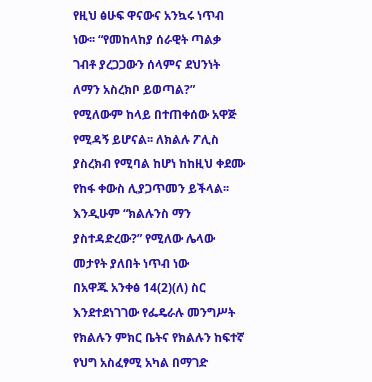የዚህ ፅሁፍ ዋናውና አንኳሩ ነጥብ ነው፡፡ “የመከላከያ ሰራዊት ጣልቃ ገብቶ ያረጋጋውን ሰላምና ደህንነት ለማን አስረክቦ ይወጣል?” የሚለውም ከላይ በተጠቀሰው አዋጅ የሚዳኝ ይሆናል፡፡ ለክልሉ ፖሊስ ያስረክብ የሚባል ከሆነ ከከዚህ ቀደሙ የከፋ ቀውስ ሊያጋጥመን ይችላል፡፡ እንዲሁም “ክልሉንስ ማን ያስተዳድረው?” የሚለው ሌላው መታየት ያለበት ነጥብ ነው
በአዋጁ አንቀፅ 14(2)(ለ) ስር እንደተደነገገው የፌዴራሉ መንግሥት የክልሉን ምክር ቤትና የክልሉን ከፍተኛ የህግ አስፈፃሚ አካል በማገድ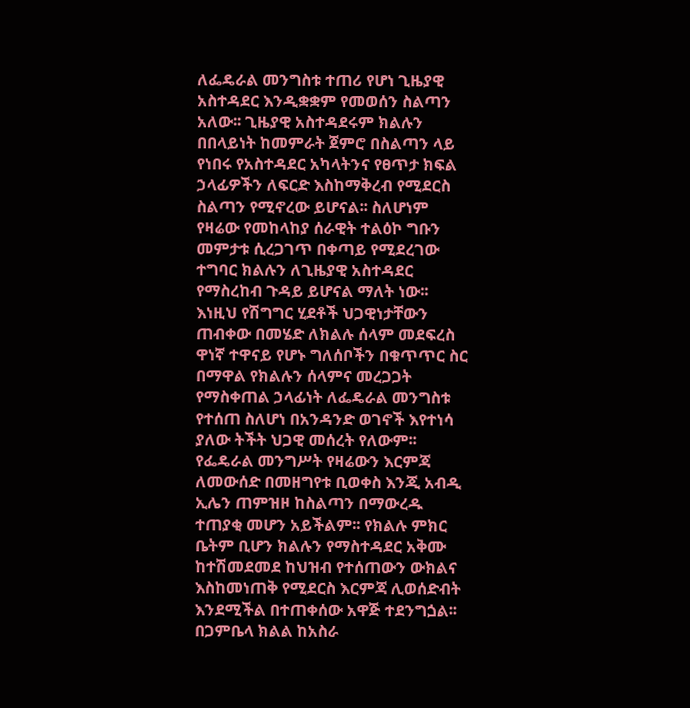ለፌዴራል መንግስቱ ተጠሪ የሆነ ጊዜያዊ አስተዳደር እንዲቋቋም የመወሰን ስልጣን አለው፡፡ ጊዜያዊ አስተዳደሩም ክልሉን በበላይነት ከመምራት ጀምሮ በስልጣን ላይ የነበሩ የአስተዳደር አካላትንና የፀጥታ ክፍል ኃላፊዎችን ለፍርድ እስከማቅረብ የሚደርስ ስልጣን የሚኖረው ይሆናል፡፡ ስለሆነም የዛሬው የመከላከያ ሰራዊት ተልዕኮ ግቡን መምታቱ ሲረጋገጥ በቀጣይ የሚደረገው ተግባር ክልሉን ለጊዜያዊ አስተዳደር የማስረከብ ጉዳይ ይሆናል ማለት ነው፡፡
እነዚህ የሽግግር ሂደቶች ህጋዊነታቸውን ጠብቀው በመሄድ ለክልሉ ሰላም መደፍረስ ዋነኛ ተዋናይ የሆኑ ግለሰቦችን በቁጥጥር ስር በማዋል የክልሉን ሰላምና መረጋጋት የማስቀጠል ኃላፊነት ለፌዴራል መንግስቱ የተሰጠ ስለሆነ በአንዳንድ ወገኖች እየተነሳ ያለው ትችት ህጋዊ መሰረት የለውም፡፡ የፌዴራል መንግሥት የዛሬውን እርምጃ ለመውሰድ በመዘግየቱ ቢወቀስ እንጂ አብዲ ኢሌን ጠምዝዞ ከስልጣን በማውረዱ ተጠያቂ መሆን አይችልም፡፡ የክልሉ ምክር ቤትም ቢሆን ክልሉን የማስተዳደር አቅሙ ከተሽመደመደ ከህዝብ የተሰጠውን ውክልና እስከመነጠቅ የሚደርስ እርምጃ ሊወሰድብት እንደሚችል በተጠቀሰው አዋጅ ተደንግጏል፡፡
በጋምቤላ ክልል ከአስራ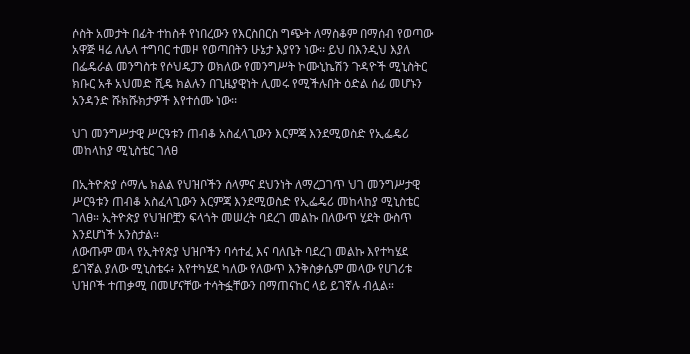ሶስት አመታት በፊት ተከስቶ የነበረውን የእርስበርስ ግጭት ለማስቆም በማሰብ የወጣው አዋጅ ዛሬ ለሌላ ተግባር ተመዞ የወጣበትን ሁኔታ እያየን ነው፡፡ ይህ በእንዲህ እያለ በፌዴራል መንግስቱ የሶህዴፓን ወክለው የመንግሥት ኮሙኒኬሽን ጉዳዮች ሚኒስትር ክቡር አቶ አህመድ ሺዴ ክልሉን በጊዜያዊነት ሊመሩ የሚችሉበት ዕድል ሰፊ መሆኑን አንዳንድ ሹክሹክታዎች እየተሰሙ ነው፡፡

ህገ መንግሥታዊ ሥርዓቱን ጠብቆ አስፈላጊውን እርምጃ እንደሚወስድ የኢፌዴሪ መከላከያ ሚኒስቴር ገለፀ

በኢትዮጵያ ሶማሌ ክልል የህዝቦችን ሰላምና ደህንነት ለማረጋገጥ ህገ መንግሥታዊ ሥርዓቱን ጠብቆ አስፈላጊውን እርምጃ እንደሚወስድ የኢፌዴሪ መከላከያ ሚኒስቴር ገለፀ። ኢትዮጵያ የህዝቦቿን ፍላጎት መሠረት ባደረገ መልኩ በለውጥ ሂደት ውስጥ እንደሆነች አንስታል።
ለውጡም መላ የኢትየጵያ ህዝቦችን ባሳተፈ እና ባለቤት ባደረገ መልኩ እየተካሄደ ይገኛል ያለው ሚኒስቴሩ፥ እየተካሄደ ካለው የለውጥ እንቅስቃሴም መላው የሀገሪቱ ህዝቦች ተጠቃሚ በመሆናቸው ተሳትፏቸውን በማጠናከር ላይ ይገኛሉ ብሏል።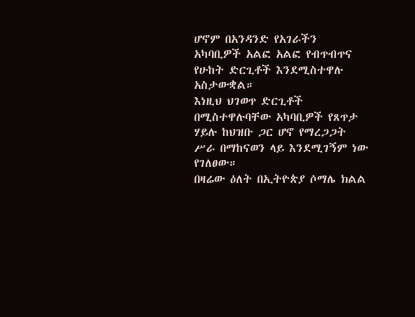ሆኖም በአንዳንድ የአገራችን አካባቢዎች አልፎ አልፎ የብጥብጥና የሁከት ድርጊቶች እንደሚስተዋሉ አስታውቋል።
እነዚህ ህገወጥ ድርጊቶች በሚስተዋሉባቸው አካባቢዎች የጸጥታ ሃይሉ ከህዝቡ ጋር ሆኖ የማረጋጋት ሥራ በማከናወን ላይ እንደሚገኝም ነው የገለፀው።
በዛሬው ዕለት በኢትዮጵያ ሶማሌ ክልል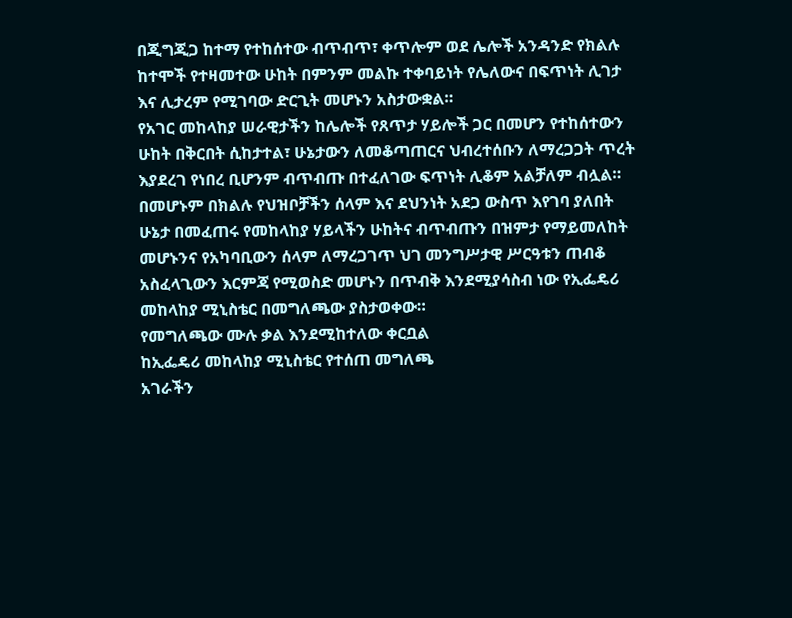በጂግጂጋ ከተማ የተከሰተው ብጥብጥ፣ ቀጥሎም ወደ ሌሎች አንዳንድ የክልሉ ከተሞች የተዛመተው ሁከት በምንም መልኩ ተቀባይነት የሌለውና በፍጥነት ሊገታ እና ሊታረም የሚገባው ድርጊት መሆኑን አስታውቋል።
የአገር መከላከያ ሠራዊታችን ከሌሎች የጸጥታ ሃይሎች ጋር በመሆን የተከሰተውን ሁከት በቅርበት ሲከታተል፣ ሁኔታውን ለመቆጣጠርና ህብረተሰቡን ለማረጋጋት ጥረት እያደረገ የነበረ ቢሆንም ብጥብጡ በተፈለገው ፍጥነት ሊቆም አልቻለም ብሏል።
በመሆኑም በክልሉ የህዝቦቻችን ሰላም እና ደህንነት አደጋ ውስጥ እየገባ ያለበት ሁኔታ በመፈጠሩ የመከላከያ ሃይላችን ሁከትና ብጥብጡን በዝምታ የማይመለከት መሆኑንና የአካባቢውን ሰላም ለማረጋገጥ ህገ መንግሥታዊ ሥርዓቱን ጠብቆ አስፈላጊውን እርምጃ የሚወስድ መሆኑን በጥብቅ እንደሚያሳስብ ነው የኢፌዴሪ መከላከያ ሚኒስቴር በመግለጫው ያስታወቀው።
የመግለጫው ሙሉ ቃል እንደሚከተለው ቀርቧል
ከኢፌዴሪ መከላከያ ሚኒስቴር የተሰጠ መግለጫ
አገራችን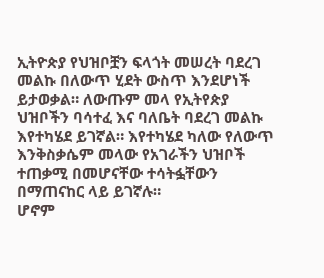ኢትዮጵያ የህዝቦቿን ፍላጎት መሠረት ባደረገ መልኩ በለውጥ ሂደት ውስጥ እንደሆነች ይታወቃል። ለውጡም መላ የኢትየጵያ ህዝቦችን ባሳተፈ እና ባለቤት ባደረገ መልኩ እየተካሄደ ይገኛል። እየተካሄደ ካለው የለውጥ እንቅስቃሴም መላው የአገራችን ህዝቦች ተጠቃሚ በመሆናቸው ተሳትፏቸውን በማጠናከር ላይ ይገኛሉ።
ሆኖም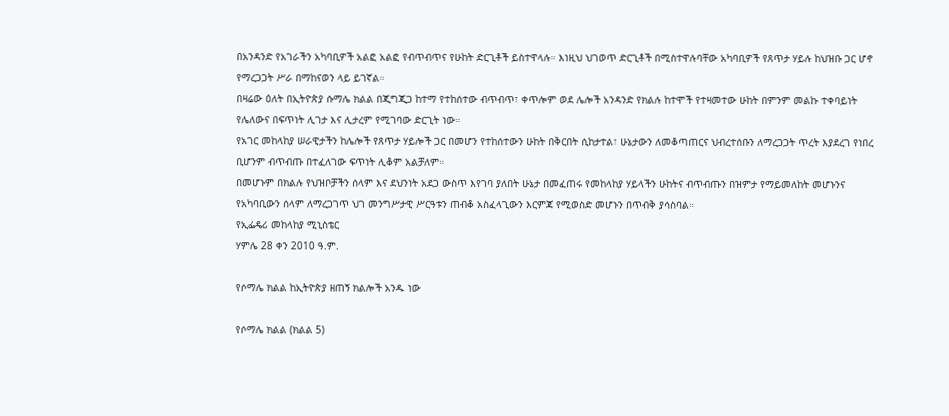በአንዳንድ የአገራችን አካባቢዎች አልፎ አልፎ የብጥብጥና የሁከት ድርጊቶች ይስተዋላሉ። እነዚህ ህገወጥ ድርጊቶች በሚስተዋሉባቸው አካባቢዎች የጸጥታ ሃይሉ ከህዝቡ ጋር ሆኖ የማረጋጋት ሥራ በማከናወን ላይ ይገኛል።
በዛሬው ዕለት በኢትዮጵያ ሱማሌ ክልል በጂግጂጋ ከተማ የተከሰተው ብጥብጥ፣ ቀጥሎም ወደ ሌሎች አንዳንድ የክልሉ ከተሞች የተዛመተው ሁከት በምንም መልኩ ተቀባይነት የሌለውና በፍጥነት ሊገታ እና ሊታረም የሚገባው ድርጊት ነው።
የአገር መከላከያ ሠራዊታችን ከሌሎች የጸጥታ ሃይሎች ጋር በመሆን የተከሰተውን ሁከት በቅርበት ሲከታተል፣ ሁኔታውን ለመቆጣጠርና ህብረተሰቡን ለማረጋጋት ጥረት እያደረገ የነበረ ቢሆንም ብጥብጡ በተፈለገው ፍጥነት ሊቆም አልቻለም።
በመሆኑም በክልሉ የህዝቦቻችን ሰላም እና ደህንነት አደጋ ውስጥ እየገባ ያለበት ሁኔታ በመፈጠሩ የመከላከያ ሃይላችን ሁከትና ብጥብጡን በዝምታ የማይመለከት መሆኑንና የአካባቢውን ሰላም ለማረጋገጥ ህገ መንግሥታዊ ሥርዓቱን ጠብቆ አስፈላጊውን እርምጃ የሚወስድ መሆኑን በጥብቅ ያሳስባል።
የኢፌዴሪ መከላከያ ሚኒስቴር
ሃምሌ 28 ቀን 2010 ዓ.ም.

የሶማሌ ክልል ከኢትዮጵያ ዘጠኝ ክልሎች አንዱ ነው

የሶማሌ ክልል (ክልል 5)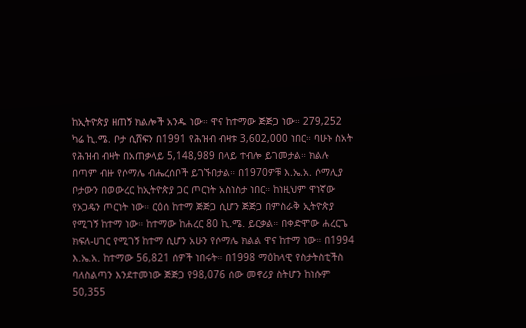ከኢትዮጵያ ዘጠኝ ክልሎች አንዱ ነው። ዋና ከተማው ጅጅጋ ነው። 279,252 ካሬ ኪ.ሜ. ቦታ ሲሸፍን በ1991 የሕዝብ ብዛቱ 3,602,000 ነበር። ባሁኑ ስአት የሕዝብ ብዛት በአጠቃላይ 5,148,989 በላይ ተብሎ ይገመታል። ክልሉ በጣም ብዙ የሶማሌ ብሔረሰቦች ይገኙበታል። በ1970ዎቹ እ.ኤ.አ. ሶማሊያ ቦታውን በወውረር ከኢትዮጵያ ጋር ጦርነት አስነስታ ነበር። ከነዚህም ዋነኛው የኦጋዴን ጦርነት ነው። ርዕሰ ከተማ ጅጅጋ ሲሆን ጅጅጋ በምስራቅ ኢትዮጵያ የሚገኝ ከተማ ነው። ከተማው ከሐረር 80 ኪ.ሜ. ይርቃል። በቀድሞው ሐረርጌ ክፍለ-ሀገር የሚገኝ ከተማ ሲሆን አሁን የሶማሌ ክልል ዋና ከተማ ነው። በ1994 እ.ኤ.አ. ከተማው 56,821 ሰዎች ነበሩት። በ1998 ማዕከላዊ የስታትስቲችስ ባለስልጣን እንደተመነው ጅጅጋ የ98,076 ሰው መኖሪያ ስትሆን ከነሱም 50,355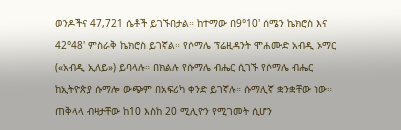ወንዶችና 47,721 ሴቶች ይገኙበታል። ከተማው በ9°10' ሰሜን ኬክሮስ እና 42°48' ምስራቅ ኬክሮስ ይገኛል። የሶማሌ ፕሬዚዳንት ሞሐሙድ አብዲ ኦማር («አብዲ ኢለይ») ይባላሉ። በክልሉ የሱማሌ ብሔር ሲገኙ የሶማሌ ብሔር ከኢትዮጵያ ሱማሎ ውጭም በአፍሪካ ቀንድ ይገኛሉ። ሱማሊኛ ቋንቋቸው ነው። ጠቅላላ ብዛታቸው ከ10 እስከ 20 ሚሊዮን የሚገመት ሲሆን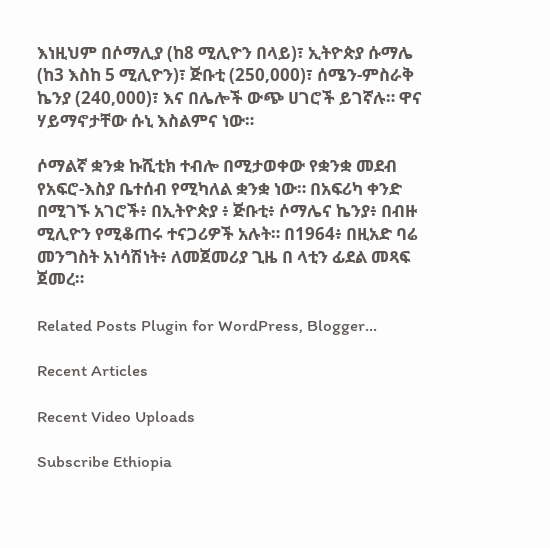እነዚህም በሶማሊያ (ከ8 ሚሊዮን በላይ)፣ ኢትዮጵያ ሱማሌ (ከ3 እስከ 5 ሚሊዮን)፣ ጅቡቲ (250,000)፣ ሰሜን-ምስራቅ ኬንያ (240,000)፣ እና በሌሎች ውጭ ሀገሮች ይገኛሉ። ዋና ሃይማኖታቸው ሱኒ እስልምና ነው።

ሶማልኛ ቋንቋ ኩሺቲክ ተብሎ በሚታወቀው የቋንቋ መደብ የአፍሮ-እስያ ቤተሰብ የሚካለል ቋንቋ ነው። በአፍሪካ ቀንድ በሚገኙ አገሮች፥ በኢትዮጵያ ፥ ጅቡቲ፥ ሶማሌና ኬንያ፥ በብዙ ሚሊዮን የሚቆጠሩ ተናጋሪዎች አሉት። በ1964፥ በዚአድ ባሬ መንግስት አነሳሽነት፥ ለመጀመሪያ ጊዜ በ ላቲን ፊደል መጻፍ ጀመረ።

Related Posts Plugin for WordPress, Blogger...

Recent Articles

Recent Video Uploads

Subscribe Ethiopia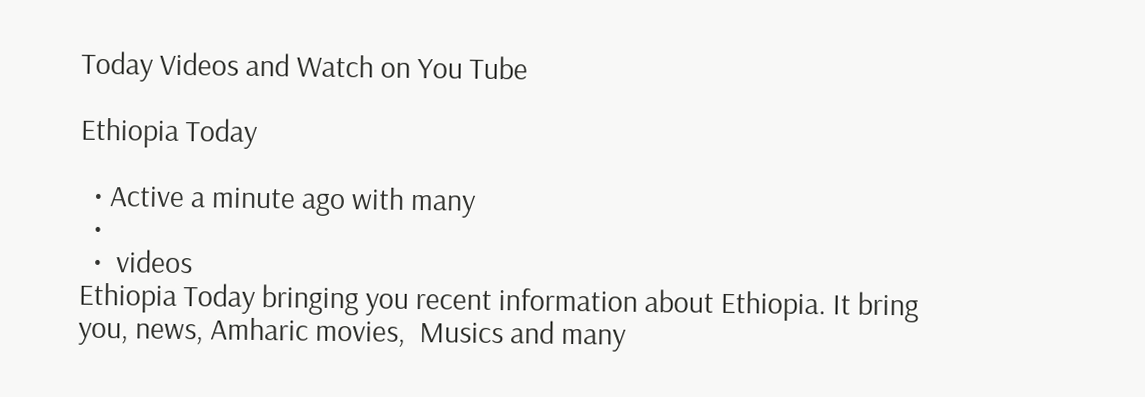Today Videos and Watch on You Tube

Ethiopia Today

  • Active a minute ago with many
  •
  •  videos
Ethiopia Today bringing you recent information about Ethiopia. It bring you, news, Amharic movies,  Musics and many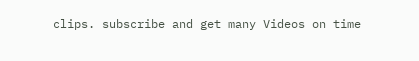clips. subscribe and get many Videos on time